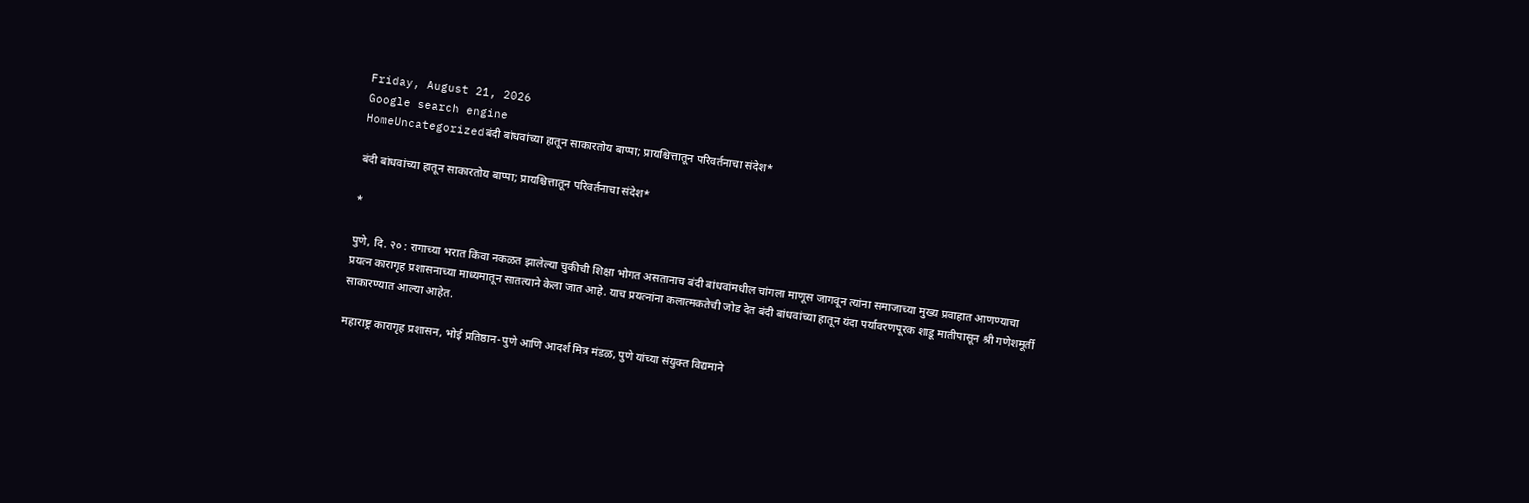Friday, August 21, 2026
Google search engine
HomeUncategorizedबंदी बांधवांच्या हातून साकारतोय बाप्पा; प्रायश्चित्तातून परिवर्तनाचा संदेश*

बंदी बांधवांच्या हातून साकारतोय बाप्पा; प्रायश्चित्तातून परिवर्तनाचा संदेश*

*

पुणे, दि. २० : रागाच्या भरात किंवा नकळत झालेल्या चुकीची शिक्षा भोगत असतानाच बंदी बांधवांमधील चांगला माणूस जागवून त्यांना समाजाच्या मुख्य प्रवाहात आणण्याचा प्रयत्न कारागृह प्रशासनाच्या माध्यमातून सातत्याने केला जात आहे. याच प्रयत्नांना कलात्मकतेची जोड देत बंदी बांधवांच्या हातून यंदा पर्यावरणपूरक शाडू मातीपासून श्री गणेशमूर्ती साकारण्यात आल्या आहेत.

महाराष्ट्र कारागृह प्रशासन, भोई प्रतिष्ठान-पुणे आणि आदर्श मित्र मंडळ, पुणे यांच्या संयुक्त विद्यमाने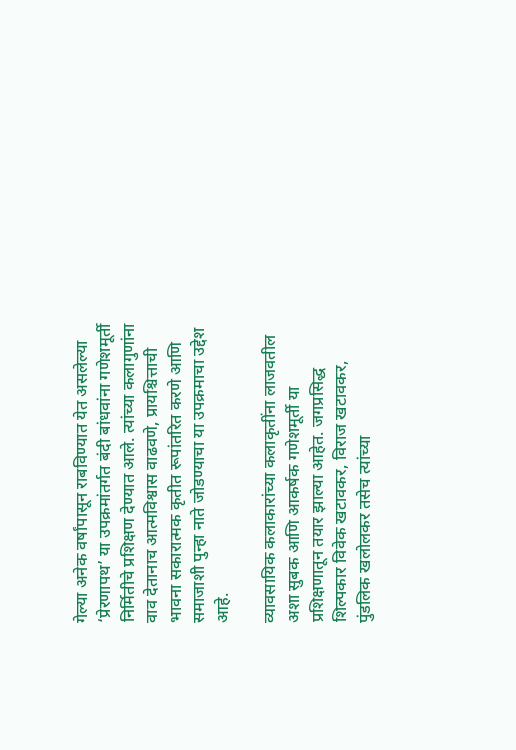गेल्या अनेक वर्षांपासून राबविण्यात येत असलेल्या ‘प्रेरणापथ’ या उपक्रमांतर्गत बंदी बांधवांना गणेशमूर्ती निर्मितीचे प्रशिक्षण देण्यात आले. त्यांच्या कलागुणांना वाव देतानाच आत्मविश्वास वाढवणे, प्रायश्चित्ताची भावना सकारात्मक कृतीत रूपांतरित करणे आणि समाजाशी पुन्हा नाते जोडण्याचा या उपक्रमाचा उद्देश आहे.

व्यावसायिक कलाकारांच्या कलाकृतींना लाजवतील अशा सुबक आणि आकर्षक गणेशमूर्ती या प्रशिक्षणातून तयार झाल्या आहेत. जगप्रसिद्ध शिल्पकार विवेक खटावकर, विराज खटावकर, पुंडलिक खलोलकर तसेच त्यांच्या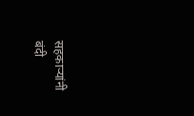सहकाऱ्यांनी बंदी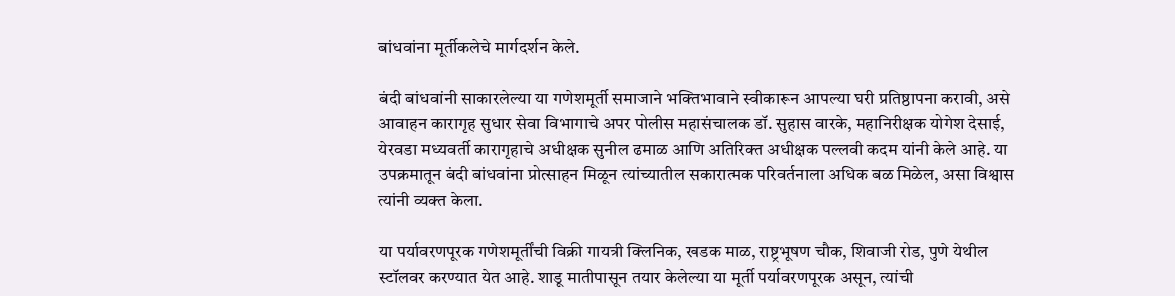बांधवांना मूर्तीकलेचे मार्गदर्शन केले.

बंदी बांधवांनी साकारलेल्या या गणेशमूर्ती समाजाने भक्तिभावाने स्वीकारून आपल्या घरी प्रतिष्ठापना करावी, असे आवाहन कारागृह सुधार सेवा विभागाचे अपर पोलीस महासंचालक डॉ. सुहास वारके, महानिरीक्षक योगेश देसाई, येरवडा मध्यवर्ती कारागृहाचे अधीक्षक सुनील ढमाळ आणि अतिरिक्त अधीक्षक पल्लवी कदम यांनी केले आहे. या उपक्रमातून बंदी बांधवांना प्रोत्साहन मिळून त्यांच्यातील सकारात्मक परिवर्तनाला अधिक बळ मिळेल, असा विश्वास त्यांनी व्यक्त केला.

या पर्यावरणपूरक गणेशमूर्तींची विक्री गायत्री क्लिनिक, खडक माळ, राष्ट्रभूषण चौक, शिवाजी रोड, पुणे येथील स्टॉलवर करण्यात येत आहे. शाडू मातीपासून तयार केलेल्या या मूर्ती पर्यावरणपूरक असून, त्यांची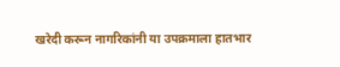खरेदी करून नागरिकांनी या उपक्रमाला हातभार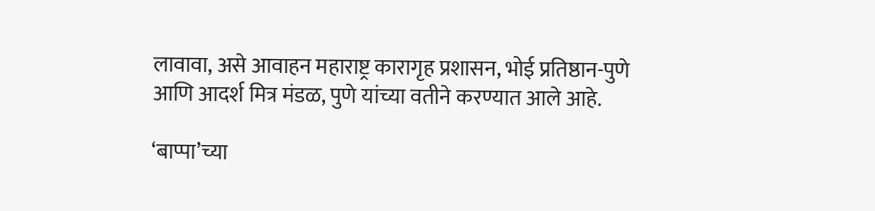लावावा, असे आवाहन महाराष्ट्र कारागृह प्रशासन, भोई प्रतिष्ठान-पुणे आणि आदर्श मित्र मंडळ, पुणे यांच्या वतीने करण्यात आले आहे.

‘बाप्पा’च्या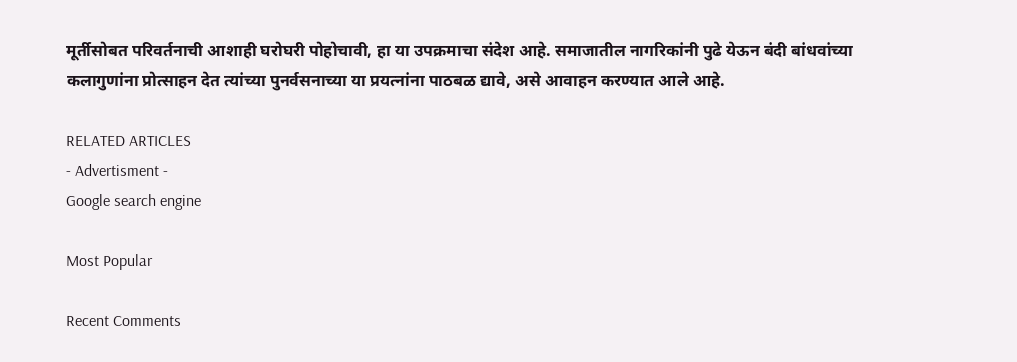मूर्तीसोबत परिवर्तनाची आशाही घरोघरी पोहोचावी, हा या उपक्रमाचा संदेश आहे. समाजातील नागरिकांनी पुढे येऊन बंदी बांधवांच्या कलागुणांना प्रोत्साहन देत त्यांच्या पुनर्वसनाच्या या प्रयत्नांना पाठबळ द्यावे, असे आवाहन करण्यात आले आहे.

RELATED ARTICLES
- Advertisment -
Google search engine

Most Popular

Recent Comments